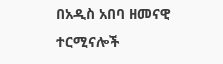በአዲስ አበባ ዘመናዊ ተርሚናሎች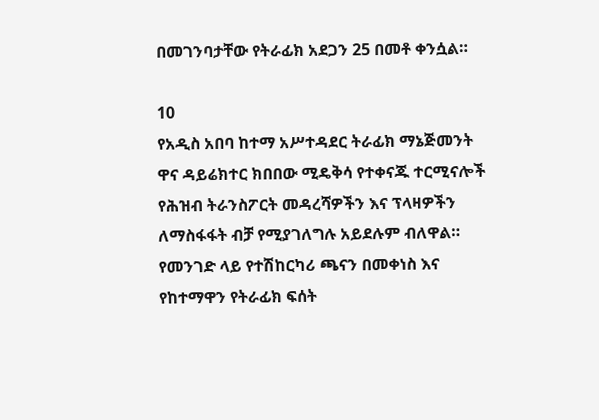በመገንባታቸው የትራፊክ አደጋን 25 በመቶ ቀንሷል።

10
የአዲስ አበባ ከተማ አሥተዳደር ትራፊክ ማኔጅመንት ዋና ዳይሬክተር ክበበው ሚዴቅሳ የተቀናጁ ተርሚናሎች የሕዝብ ትራንስፖርት መዳረሻዎችን እና ፕላዛዎችን ለማስፋፋት ብቻ የሚያገለግሉ አይደሉም ብለዋል።
የመንገድ ላይ የተሽከርካሪ ጫናን በመቀነስ እና የከተማዋን የትራፊክ ፍሰት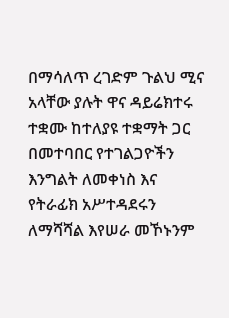በማሳለጥ ረገድም ጉልህ ሚና አላቸው ያሉት ዋና ዳይሬክተሩ ተቋሙ ከተለያዩ ተቋማት ጋር በመተባበር የተገልጋዮችን እንግልት ለመቀነስ እና የትራፊክ አሥተዳደሩን ለማሻሻል እየሠራ መኾኑንም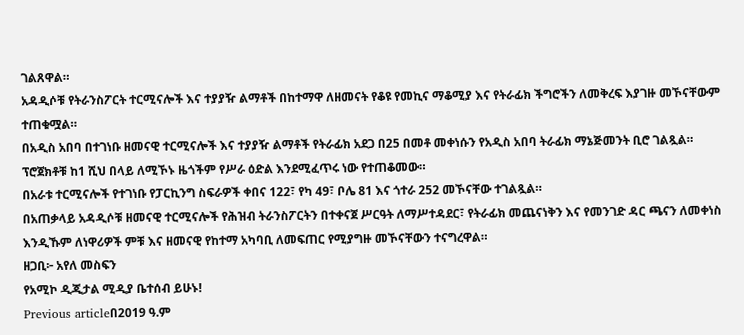ገልጸዋል።
አዳዲሶቹ የትራንስፖርት ተርሚናሎች እና ተያያዥ ልማቶች በከተማዋ ለዘመናት የቆዩ የመኪና ማቆሚያ እና የትራፊክ ችግሮችን ለመቅረፍ እያገዙ መኾናቸውም ተጠቁሟል።
በአዲስ አበባ በተገነቡ ዘመናዊ ተርሚናሎች እና ተያያዥ ልማቶች የትራፊክ አደጋ በ25 በመቶ መቀነሱን የአዲስ አበባ ትራፊክ ማኔጅመንት ቢሮ ገልጿል።
ፕሮጀክቶቹ ከ1 ሺህ በላይ ለሚኾኑ ዜጎችም የሥራ ዕድል እንደሚፈጥሩ ነው የተጠቆመው።
በአራቱ ተርሚናሎች የተገነቡ የፓርኪንግ ስፍራዎች ቀበና 122፣ የካ 49፣ ቦሌ 81 እና ጎተራ 252 መኾናቸው ተገልጿል።
በአጠቃላይ አዳዲሶቹ ዘመናዊ ተርሚናሎች የሕዝብ ትራንስፖርትን በተቀናጀ ሥርዓት ለማሥተዳደር፣ የትራፊክ መጨናነቅን እና የመንገድ ዳር ጫናን ለመቀነስ እንዲኹም ለነዋሪዎች ምቹ እና ዘመናዊ የከተማ አካባቢ ለመፍጠር የሚያግዙ መኾናቸውን ተናግረዋል።
ዘጋቢ፦ አየለ መስፍን
የአሚኮ ዲጂታል ሚዲያ ቤተሰብ ይሁኑ!
Previous articleበ2019 ዓ.ም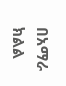በአማራ ክልል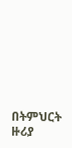በትምህርት ዙሪያ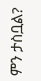ምን ታስቧል?